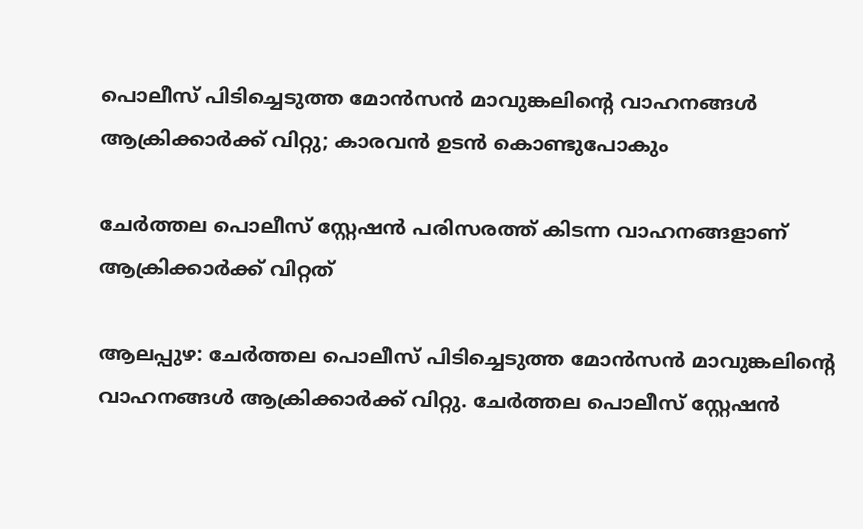പൊലീസ് പിടിച്ചെടുത്ത മോന്‍സന്‍ മാവുങ്കലിന്റെ വാഹനങ്ങള്‍ ആക്രിക്കാര്‍ക്ക് വിറ്റു; കാരവന്‍ ഉടന്‍ കൊണ്ടുപോകും

ചേര്‍ത്തല പൊലീസ് സ്റ്റേഷന്‍ പരിസരത്ത് കിടന്ന വാഹനങ്ങളാണ് ആക്രിക്കാര്‍ക്ക് വിറ്റത്

ആലപ്പുഴ: ചേര്‍ത്തല പൊലീസ് പിടിച്ചെടുത്ത മോന്‍സന്‍ മാവുങ്കലിന്റെ വാഹനങ്ങള്‍ ആക്രിക്കാര്‍ക്ക് വിറ്റു. ചേര്‍ത്തല പൊലീസ് സ്റ്റേഷന്‍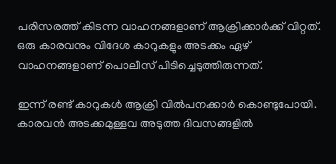പരിസരത്ത് കിടന്ന വാഹനങ്ങളാണ് ആക്രിക്കാര്‍ക്ക് വിറ്റത്. ഒരു കാരവനും വിദേശ കാറുകളും അടക്കം ഏഴ് വാഹനങ്ങളാണ് പൊലീസ് പിടിച്ചെടുത്തിരുന്നത്.

ഇന്ന് രണ്ട് കാറുകള്‍ ആക്രി വില്‍പനക്കാര്‍ കൊണ്ടുപോയി. കാരവന്‍ അടക്കമുള്ളവ അടുത്ത ദിവസങ്ങളില്‍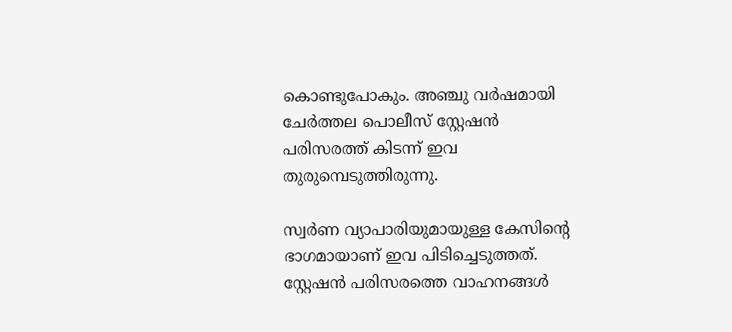കൊണ്ടുപോകും. അഞ്ചു വര്‍ഷമായി ചേര്‍ത്തല പൊലീസ് സ്റ്റേഷന്‍ പരിസരത്ത് കിടന്ന് ഇവ തുരുമ്പെടുത്തിരുന്നു.

സ്വര്‍ണ വ്യാപാരിയുമായുള്ള കേസിന്റെ ഭാഗമായാണ് ഇവ പിടിച്ചെടുത്തത്. സ്റ്റേഷന്‍ പരിസരത്തെ വാഹനങ്ങള്‍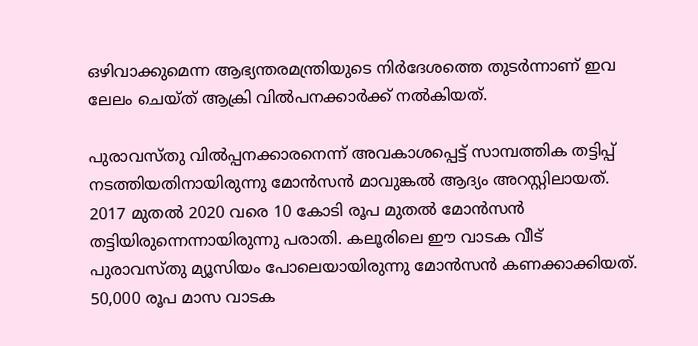ഒഴിവാക്കുമെന്ന ആഭ്യന്തരമന്ത്രിയുടെ നിര്‍ദേശത്തെ തുടര്‍ന്നാണ് ഇവ ലേലം ചെയ്ത് ആക്രി വില്‍പനക്കാര്‍ക്ക് നല്‍കിയത്.

പുരാവസ്തു വില്‍പ്പനക്കാരനെന്ന് അവകാശപ്പെട്ട് സാമ്പത്തിക തട്ടിപ്പ് നടത്തിയതിനായിരുന്നു മോന്‍സന്‍ മാവുങ്കല്‍ ആദ്യം അറസ്റ്റിലായത്. 2017 മുതല്‍ 2020 വരെ 10 കോടി രൂപ മുതല്‍ മോന്‍സന്‍ തട്ടിയിരുന്നെന്നായിരുന്നു പരാതി. കലൂരിലെ ഈ വാടക വീട് പുരാവസ്തു മ്യൂസിയം പോലെയായിരുന്നു മോന്‍സന്‍ കണക്കാക്കിയത്. 50,000 രൂപ മാസ വാടക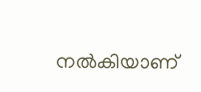നല്‍കിയാണ്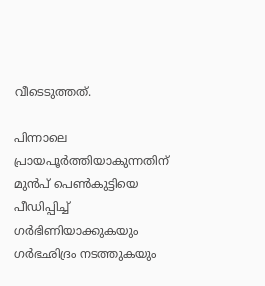വീടെടുത്തത്.

പിന്നാലെ പ്രായപൂര്‍ത്തിയാകുന്നതിന് മുന്‍പ് പെണ്‍കുട്ടിയെ പീഡിപ്പിച്ച് ഗര്‍ഭിണിയാക്കുകയും ഗര്‍ഭഛിദ്രം നടത്തുകയും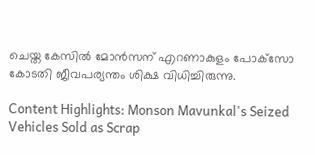ചെയ്ത കേസില്‍ മോൻസന് എറണാകുളം പോക്‌സോ കോടതി ജീവപര്യന്തം ശിക്ഷ വിധിച്ചിരുന്നു.

Content Highlights: Monson Mavunkal's Seized Vehicles Sold as Scrap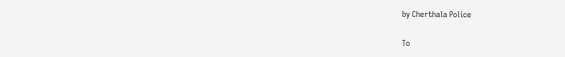by Cherthala Police

To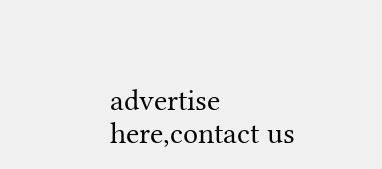advertise here,contact us